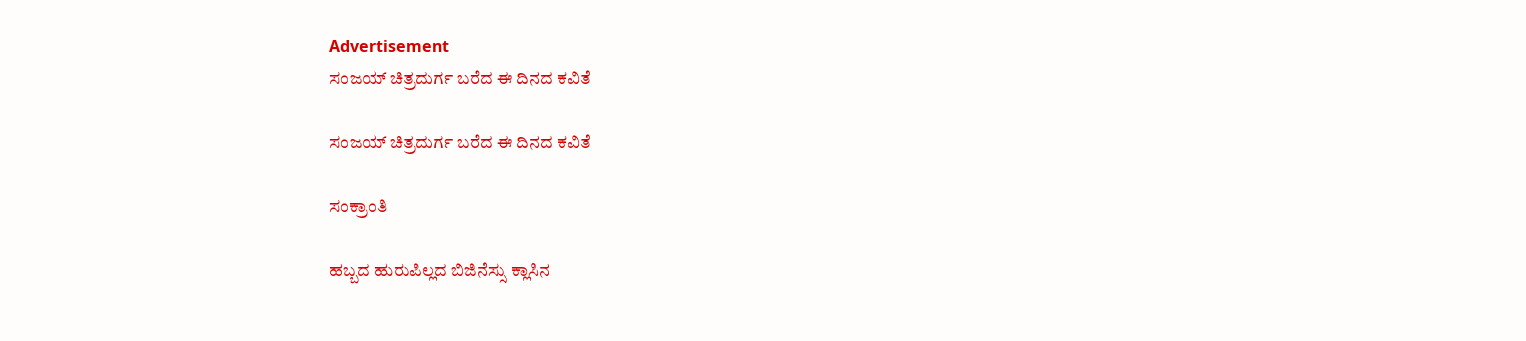Advertisement
ಸಂಜಯ್ ಚಿತ್ರದುರ್ಗ ಬರೆದ ಈ ದಿನದ ಕವಿತೆ

ಸಂಜಯ್ ಚಿತ್ರದುರ್ಗ ಬರೆದ ಈ ದಿನದ ಕವಿತೆ

ಸಂಕ್ರಾಂತಿ

ಹಬ್ಬದ ಹುರುಪಿಲ್ಲದ ಬಿಜಿನೆಸ್ಸು ಕ್ಲಾಸಿನ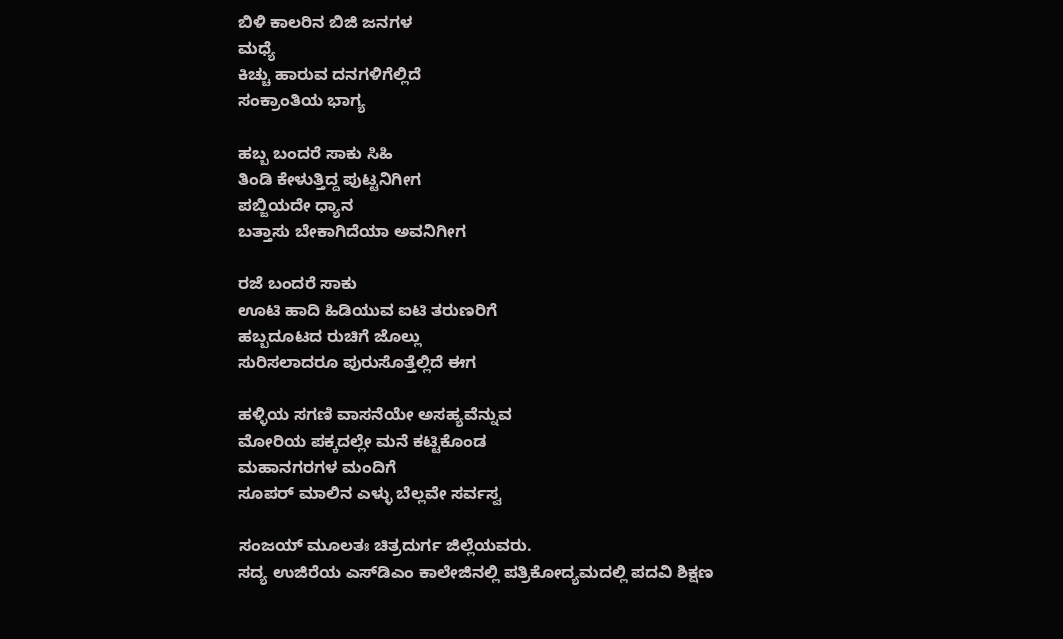ಬಿಳಿ ಕಾಲರಿನ ಬಿಜಿ ಜನಗಳ
ಮಧ್ಯೆ
ಕಿಚ್ಚು ಹಾರುವ ದನಗಳಿಗೆಲ್ಲಿದೆ
ಸಂಕ್ರಾಂತಿಯ ಭಾಗ್ಯ

ಹಬ್ಬ ಬಂದರೆ ಸಾಕು ಸಿಹಿ
ತಿಂಡಿ ಕೇಳುತ್ತಿದ್ದ ಪುಟ್ಟನಿಗೀಗ
ಪಬ್ಜಿಯದೇ ಧ್ಯಾನ
ಬತ್ತಾಸು ಬೇಕಾಗಿದೆಯಾ ಅವನಿಗೀಗ

ರಜೆ ಬಂದರೆ ಸಾಕು
ಊಟಿ ಹಾದಿ ಹಿಡಿಯುವ ಐಟಿ ತರುಣರಿಗೆ
ಹಬ್ಬದೂಟದ ರುಚಿಗೆ ಜೊಲ್ಲು
ಸುರಿಸಲಾದರೂ ಪುರುಸೊತ್ತೆಲ್ಲಿದೆ ಈಗ

ಹಳ್ಳಿಯ ಸಗಣಿ ವಾಸನೆಯೇ ಅಸಹ್ಯವೆನ್ನುವ
ಮೋರಿಯ ಪಕ್ಕದಲ್ಲೇ ಮನೆ ಕಟ್ಟಿಕೊಂಡ
ಮಹಾನಗರಗಳ ಮಂದಿಗೆ
ಸೂಪರ್ ಮಾಲಿನ ಎಳ್ಳು ಬೆಲ್ಲವೇ ಸರ್ವಸ್ವ

ಸಂಜಯ್‌ ಮೂಲತಃ ಚಿತ್ರದುರ್ಗ ಜಿಲ್ಲೆಯವರು.
ಸದ್ಯ ಉಜಿರೆಯ ಎಸ್‌ಡಿಎಂ ಕಾಲೇಜಿನಲ್ಲಿ ಪತ್ರಿಕೋದ್ಯಮದಲ್ಲಿ ಪದವಿ ಶಿಕ್ಷಣ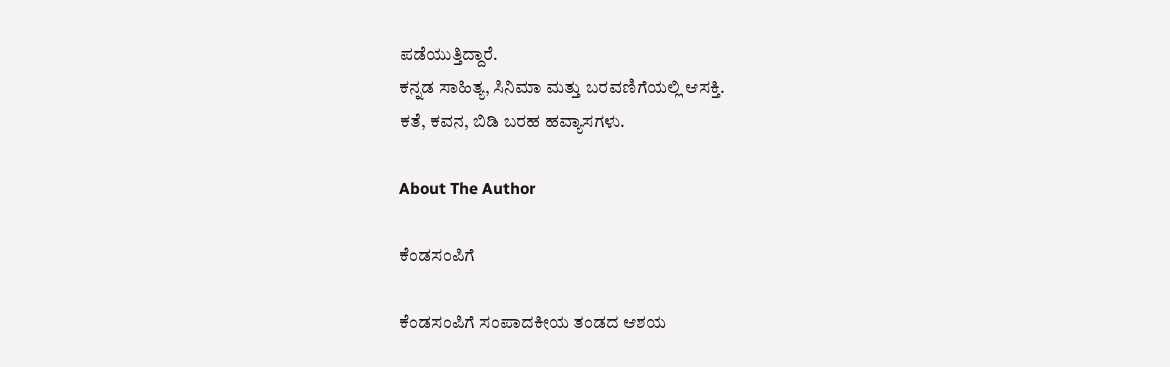ಪಡೆಯುತ್ತಿದ್ದಾರೆ.
ಕನ್ನಡ ಸಾಹಿತ್ಯ, ಸಿನಿಮಾ ಮತ್ತು ಬರವಣಿಗೆಯಲ್ಲಿ ಆಸಕ್ತಿ.
ಕತೆ, ಕವನ, ಬಿಡಿ ಬರಹ ಹವ್ಯಾಸಗಳು.

About The Author

ಕೆಂಡಸಂಪಿಗೆ

ಕೆಂಡಸಂಪಿಗೆ ಸಂಪಾದಕೀಯ ತಂಡದ ಆಶಯ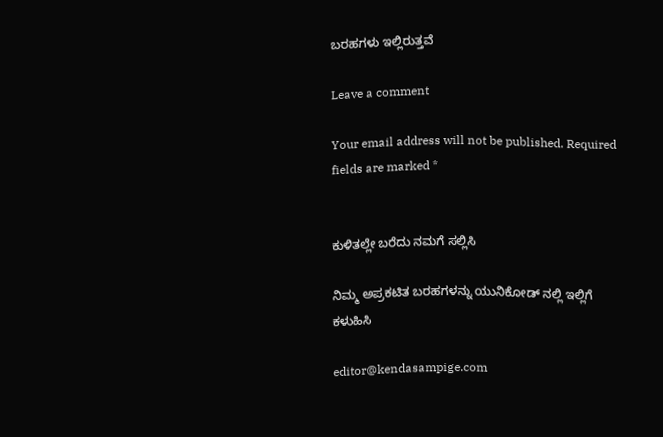ಬರಹಗಳು ಇಲ್ಲಿರುತ್ತವೆ

Leave a comment

Your email address will not be published. Required fields are marked *


ಕುಳಿತಲ್ಲೇ ಬರೆದು ನಮಗೆ ಸಲ್ಲಿಸಿ

ನಿಮ್ಮ ಅಪ್ರಕಟಿತ ಬರಹಗಳನ್ನು ಯುನಿಕೋಡ್ ನಲ್ಲಿ ಇಲ್ಲಿಗೆ ಕಳುಹಿಸಿ

editor@kendasampige.com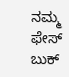ನಮ್ಮ ಫೇಸ್ ಬುಕ್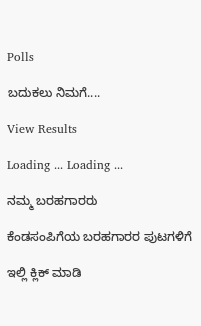Polls

ಬದುಕಲು ನಿಮಗೆ....

View Results

Loading ... Loading ...

ನಮ್ಮ ಬರಹಗಾರರು

ಕೆಂಡಸಂಪಿಗೆಯ ಬರಹಗಾರರ ಪುಟಗಳಿಗೆ

ಇಲ್ಲಿ ಕ್ಲಿಕ್ ಮಾಡಿ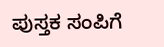ಪುಸ್ತಕ ಸಂಪಿಗೆ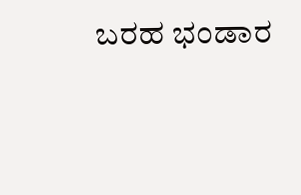ಬರಹ ಭಂಡಾರ